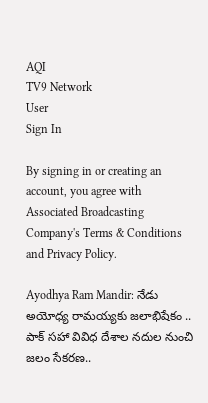AQI
TV9 Network
User
Sign In

By signing in or creating an account, you agree with Associated Broadcasting Company's Terms & Conditions and Privacy Policy.

Ayodhya Ram Mandir: నేడు అయోధ్య రామయ్యకు జలాభిషేకం .. పాక్ సహా వివిధ దేశాల నదుల నుంచి జలం సేకరణ..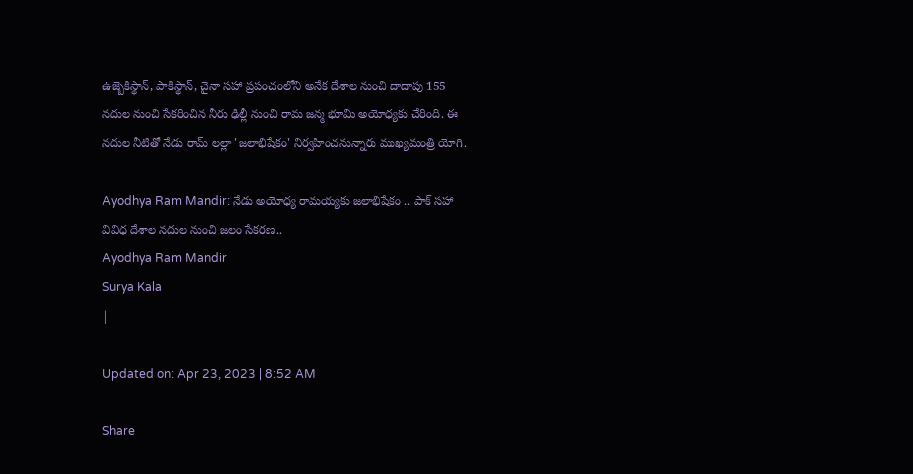ఉజ్బెకిస్థాన్, పాకిస్థాన్, చైనా సహా ప్రపంచంలోని అనేక దేశాల నుంచి దాదాపు 155 నదుల నుంచి సేకరించిన నీరు ఢిల్లీ నుంచి రామ జన్మ భూమి అయోధ్యకు చేరింది. ఈ నదుల నీటితో నేడు రామ్ లల్లా 'జలాభిషేకం' నిర్వహించనున్నారు ముఖ్యమంత్రి యోగి.

Ayodhya Ram Mandir: నేడు అయోధ్య రామయ్యకు జలాభిషేకం .. పాక్ సహా వివిధ దేశాల నదుల నుంచి జలం సేకరణ..
Ayodhya Ram Mandir
Surya Kala
|

Updated on: Apr 23, 2023 | 8:52 AM

Share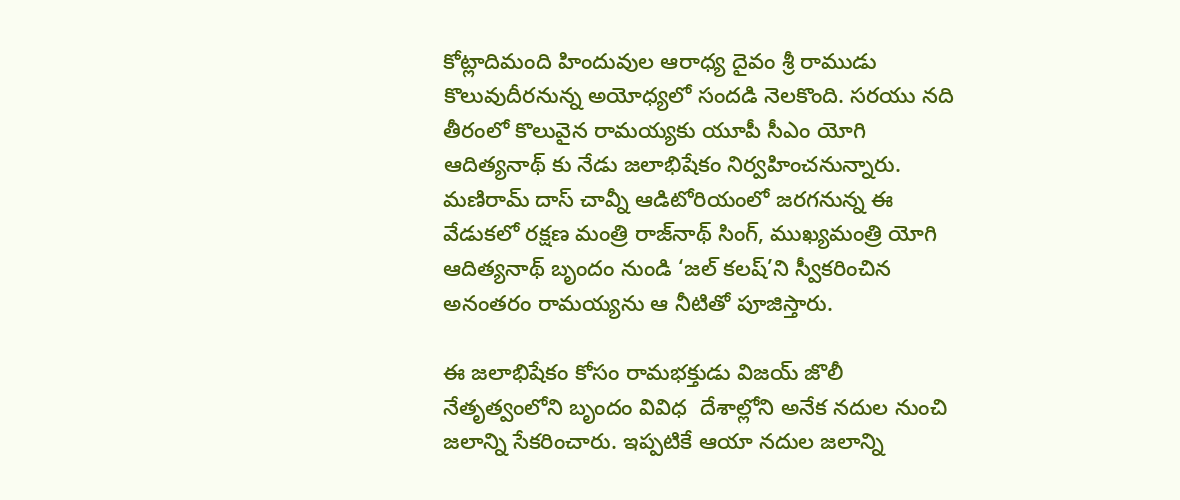కోట్లాదిమంది హిందువుల ఆరాధ్య దైవం శ్రీ రాముడు కొలువుదీరనున్న అయోధ్యలో సందడి నెలకొంది. సరయు నది తీరంలో కొలువైన రామయ్యకు యూపీ సీఎం యోగి ఆదిత్యనాథ్ కు నేడు జలాభిషేకం నిర్వహించనున్నారు. మణిరామ్ దాస్ చావ్నీ ఆడిటోరియంలో జరగనున్న ఈ వేడుకలో రక్షణ మంత్రి రాజ్‌నాథ్ సింగ్, ముఖ్యమంత్రి యోగి ఆదిత్యనాథ్ బృందం నుండి ‘జల్ కలష్’ని స్వీకరించిన అనంతరం రామయ్యను ఆ నీటితో పూజిస్తారు.

ఈ జలాభిషేకం కోసం రామభక్తుడు విజయ్‌ జొలీ నేతృత్వంలోని బృందం వివిధ  దేశాల్లోని అనేక నదుల నుంచి జలాన్ని సేకరించారు. ఇప్పటికే ఆయా నదుల జలాన్ని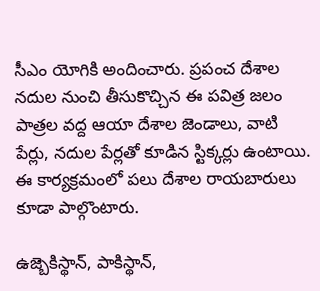సీఎం యోగికి అందించారు. ప్రపంచ దేశాల నదుల నుంచి తీసుకొచ్చిన ఈ పవిత్ర జలం పాత్రల వద్ద ఆయా దేశాల జెండాలు, వాటి పేర్లు, నదుల పేర్లతో కూడిన స్టిక్కర్లు ఉంటాయి. ఈ కార్యక్రమంలో పలు దేశాల రాయబారులు కూడా పాల్గొంటారు.

ఉజ్బెకిస్థాన్, పాకిస్థాన్,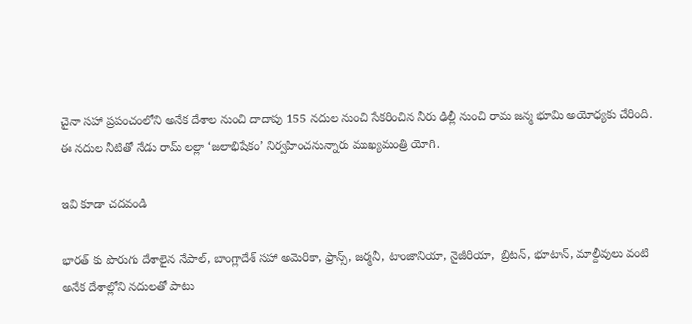చైనా సహా ప్రపంచంలోని అనేక దేశాల నుంచి దాదాపు 155 నదుల నుంచి సేకరించిన నీరు ఢిల్లీ నుంచి రామ జన్మ భూమి అయోధ్యకు చేరింది. ఈ నదుల నీటితో నేడు రామ్ లల్లా ‘జలాభిషేకం’ నిర్వహించనున్నారు ముఖ్యమంత్రి యోగి.

ఇవి కూడా చదవండి

భారత్ కు పొరుగు దేశాలైన నేపాల్, బాంగ్లాదేశ్ సహా అమెరికా, ఫ్రాన్స్‌, జర్మనీ, టాంజానియా, నైజీరియా,  బ్రిటన్‌, భూటాన్‌, మాల్దీవులు వంటి అనేక దేశాల్లోని నదులతో పాటు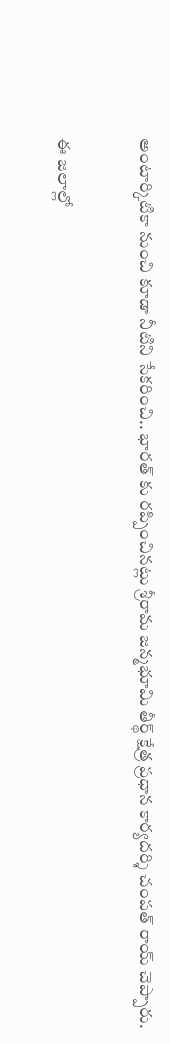అంటార్కిటికా నుంచి కూడా నీటిని సేకరించి.. భారత్ కు రప్పించినట్లు శ్రీరామ జన్మభూమి తీర్థ్‌ క్షేత్ర ప్రధాన కార్యదర్శి చంపత్‌ రాయ్‌ చెప్పారు.

ఈ జలాల్లో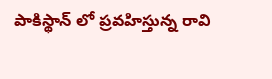పాకిస్థాన్ లో ప్రవహిస్తున్న రావి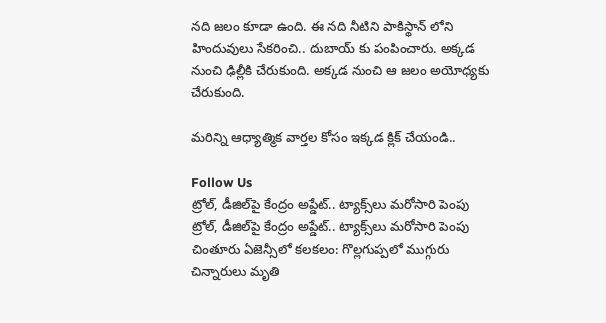నది జలం కూడా ఉంది. ఈ నది నీటిని పాకిస్థాన్ లోని హిందువులు సేకరించి.. దుబాయ్ కు పంపించారు. అక్కడ నుంచి ఢిల్లీకి చేరుకుంది. అక్కడ నుంచి ఆ జలం అయోధ్యకు చేరుకుంది.

మరిన్ని ఆధ్యాత్మిక వార్తల కోసం ఇక్కడ క్లిక్ చేయండి..

Follow Us
ట్రోల్, డీజిల్‌పై కేంద్రం అప్డేట్.. ట్యాక్స్‌లు మరోసారి పెంపు
ట్రోల్, డీజిల్‌పై కేంద్రం అప్డేట్.. ట్యాక్స్‌లు మరోసారి పెంపు
చింతూరు ఏజెన్సీలో కలకలం: గొల్లగుప్పలో ముగ్గురు చిన్నారులు మృతి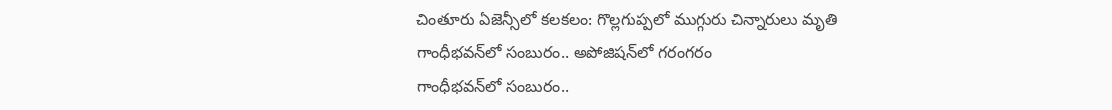చింతూరు ఏజెన్సీలో కలకలం: గొల్లగుప్పలో ముగ్గురు చిన్నారులు మృతి
గాంధీభవన్‌లో సంబురం.. అపోజిషన్‌లో గరంగరం
గాంధీభవన్‌లో సంబురం..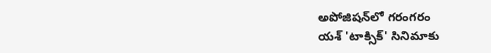అపోజిషన్‌లో గరంగరం
యశ్ 'టాక్సిక్' సినిమాకు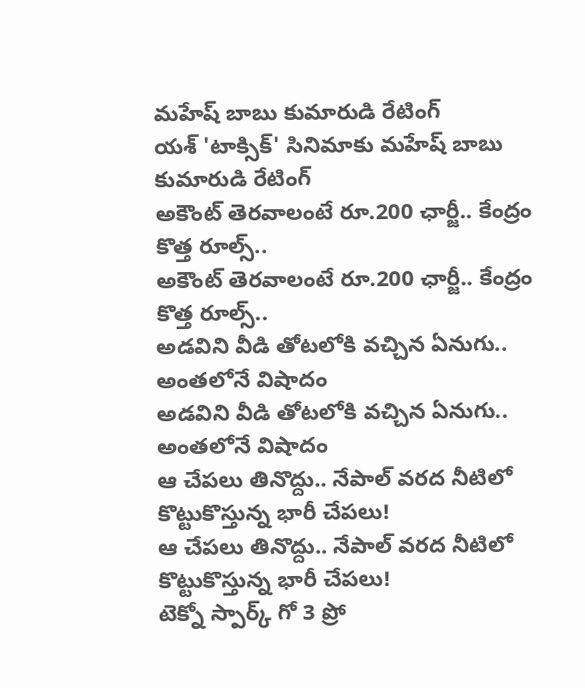మహేష్ బాబు కుమారుడి రేటింగ్
యశ్ 'టాక్సిక్' సినిమాకు మహేష్ బాబు కుమారుడి రేటింగ్
అకౌంట్ తెరవాలంటే రూ.200 ఛార్జీ.. కేంద్రం కొత్త రూల్స్..
అకౌంట్ తెరవాలంటే రూ.200 ఛార్జీ.. కేంద్రం కొత్త రూల్స్..
అడవిని వీడి తోటలోకి వచ్చిన ఏనుగు.. అంతలోనే విషాదం
అడవిని వీడి తోటలోకి వచ్చిన ఏనుగు.. అంతలోనే విషాదం
ఆ చేపలు తినొద్దు.. నేపాల్ వరద నీటిలో కొట్టుకొస్తున్న భారీ చేపలు!
ఆ చేపలు తినొద్దు.. నేపాల్ వరద నీటిలో కొట్టుకొస్తున్న భారీ చేపలు!
టెక్నో స్పార్క్ గో 3 ప్రో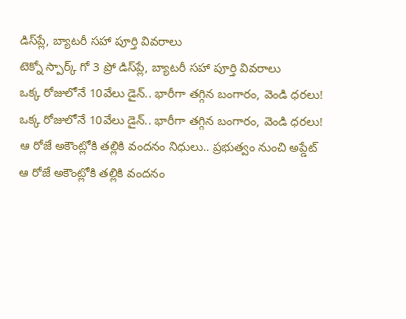డిస్‌ప్లే, బ్యాటరీ సహా పూర్తి వివరాలు
టెక్నో స్పార్క్ గో 3 ప్రో డిస్‌ప్లే, బ్యాటరీ సహా పూర్తి వివరాలు
ఒక్క రోజులోనే 10వేలు డైన్.. భారీగా తగ్గిన బంగారం, వెండి ధరలు!
ఒక్క రోజులోనే 10వేలు డైన్.. భారీగా తగ్గిన బంగారం, వెండి ధరలు!
ఆ రోజే అకౌంట్లోకి తల్లికి వందనం నిధులు.. ప్రభుత్వం నుంచి అప్డేట్
ఆ రోజే అకౌంట్లోకి తల్లికి వందనం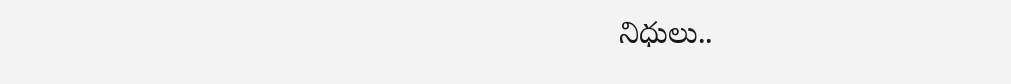నిధులు..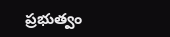ప్రభుత్వం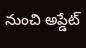నుంచి అప్డేట్